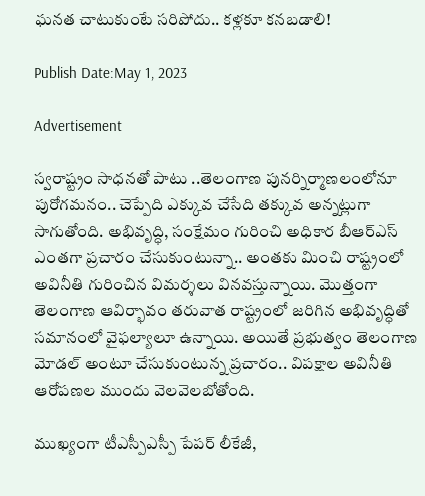ఘనత చాటుకుంటే సరిపోదు.. కళ్లకూ కనబడాలి!

Publish Date:May 1, 2023

Advertisement

స్వరాష్ట్రం సాధనతో పాటు ..తెలంగాణ పునర్నిర్మాణలంలోనూ పురోగమనం.. చెప్పేది ఎక్కువ చేసేది తక్కువ అన్నట్లుగా సాగుతోంది. అభివృద్ధి, సంక్షేమం గురించి అధికార బీఆర్ఎస్ ఎంతగా ప్రచారం చేసుకుంటున్నా.. అంతకు మించి రాష్ట్రంలో అవినీతి గురించిన విమర్శలు వినవస్తున్నాయి. మొత్తంగా తెలంగాణ ఆవిర్భావం తరువాత రాష్ట్రంలో జరిగిన అభివృద్ధితో సమానంలో వైఫల్యాలూ ఉన్నాయి. అయితే ప్రభుత్వం తెలంగాణ మోడల్ అంటూ చేసుకుంటున్న ప్రచారం.. విపక్షాల అవినీతి ఆరోపణల ముందు వెలవెలబోతోంది.

ముఖ్యంగా టీఎస్పీఎస్పీ పేపర్ లీకేజీ,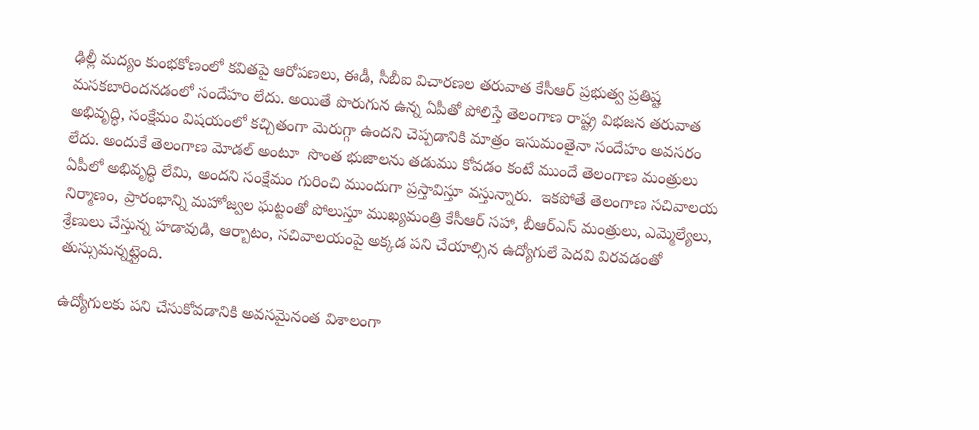ఢిల్లీ మద్యం కుంభకోణంలో కవితపై ఆరోపణలు, ఈడీ, సీబీఐ విచారణల తరువాత కేసీఆర్ ప్రభుత్వ ప్రతిష్ట మసకబారిందనడంలో సందేహం లేదు. అయితే పొరుగున ఉన్న ఏపీతో పోలిస్తే తెలంగాణ రాష్ట్ర విభజన తరువాత అభివృద్ధి, సంక్షేమం విషయంలో కచ్చితంగా మెరుగ్గా ఉందని చెప్పడానికి మాత్రం ఇసుమంతైనా సందేహం అవసరం లేదు. అందుకే తెలంగాణ మోడల్ అంటూ  సొంత భుజాలను తడుము కోవడం కంటే ముందే తెలంగాణ మంత్రులు ఏపీలో అభివృద్ధి లేమి, అందని సంక్షేమం గురించి ముందుగా ప్రస్తావిస్తూ వస్తున్నారు.  ఇకపోతే తెలంగాణ సచివాలయ నిర్మాణం, ప్రారంభాన్ని మహోజ్వల ఘట్టంతో పోలుస్తూ ముఖ్యమంత్రి కేసీఆర్ సహా, బీఆర్ఎస్ మంత్రులు, ఎమ్మెల్యేలు, శ్రేణులు చేస్తున్న హడావుడి, ఆర్బాటం, సచివాలయంపై అక్కడ పని చేయాల్సిన ఉద్యోగులే పెదవి విరవడంతో తుస్సుమన్నట్లైంది.

ఉద్యోగులకు పని చేసుకోవడానికి అవసమైనంత విశాలంగా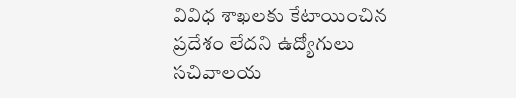వివిధ శాఖలకు కేటాయించిన ప్రదేశం లేదని ఉద్యోగులు సచివాలయ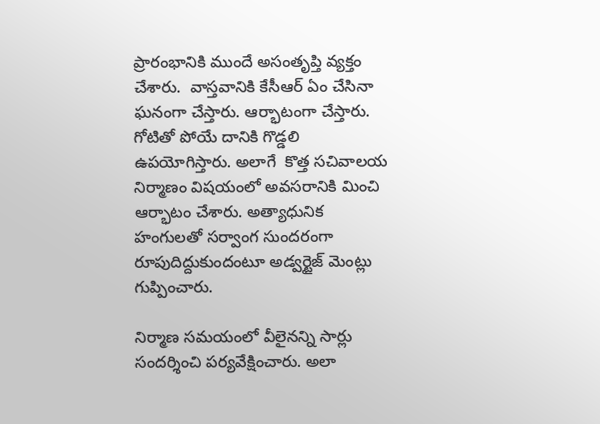ప్రారంభానికి ముందే అసంతృప్తి వ్యక్తం చేశారు.  వాస్తవానికి కేసీఆర్ ఏం చేసినా ఘనంగా చేస్తారు. ఆర్భాటంగా చేస్తారు. గోటితో పోయే దానికి గొడ్డలి ఉపయోగిస్తారు. అలాగే  కొత్త సచివాలయ నిర్మాణం విషయంలో అవసరానికి మించి ఆర్భాటం చేశారు. అత్యాధునిక హంగులతో సర్వాంగ సుందరంగా రూపుదిద్దుకుందంటూ అడ్వర్టైజ్ మెంట్లు గుప్పించారు.

నిర్మాణ సమయంలో వీలైనన్ని సార్లు సందర్శించి పర్యవేక్షించారు. అలా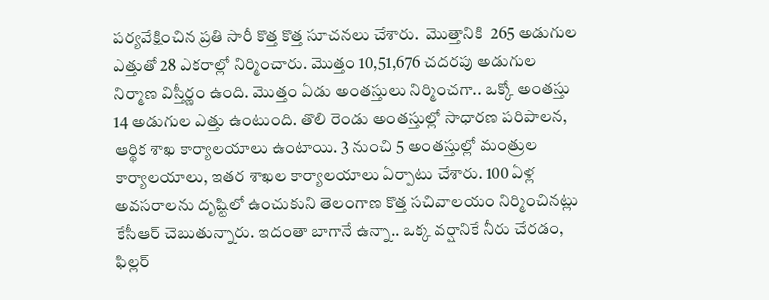పర్యవేక్షించిన ప్రతి సారీ కొత్త కొత్త సూచనలు చేశారు.  మొత్తానికి  265 అడుగుల ఎత్తుతో 28 ఎకరాల్లో నిర్మించారు. మొత్తం 10,51,676 చదరపు అడుగుల నిర్మాణ విస్తీర్ణం ఉంది. మొత్తం ఏడు అంతస్తులు నిర్మించగా.. ఒక్కో అంతస్తు 14 అడుగుల ఎత్తు ఉంటుంది. తొలి రెండు అంతస్తుల్లో సాధారణ పరిపాలన, ఆర్థిక శాఖ కార్యాలయాలు ఉంటాయి. 3 నుంచి 5 అంతస్తుల్లో మంత్రుల కార్యాలయాలు, ఇతర శాఖల కార్యాలయాలు ఏర్పాటు చేశారు. 100 ఏళ్ల అవసరాలను దృష్టిలో ఉంచుకుని తెలంగాణ కొత్త సచివాలయం నిర్మించినట్లు  కేసీఆర్ చెబుతున్నారు. ఇదంతా బాగానే ఉన్నా.. ఒక్క వర్షానికే నీరు చేరడం, ఫిల్లర్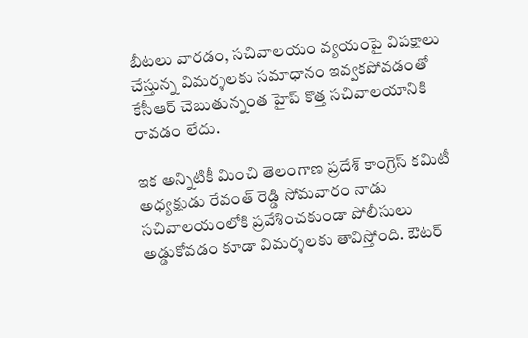బీటలు వారడం, సచివాలయం వ్యయంపై విపక్షాలు చేస్తున్న విమర్శలకు సమాధానం ఇవ్వకపోవడంతో  కేసీఆర్ చెబుతున్నంత హైప్ కొత్త సచివాలయానికి రావడం లేదు.

ఇక అన్నిటికీ మించి తెలంగాణ ప్రదేశ్ కాంగ్రెస్ కమిటీ అధ్యక్షుడు రేవంత్ రెడ్డి సోమవారం నాడు సచివాలయంలోకి ప్రవేశించకుండా పోలీసులు అడ్డుకోవడం కూడా విమర్శలకు తావిస్తోంది. ఔటర్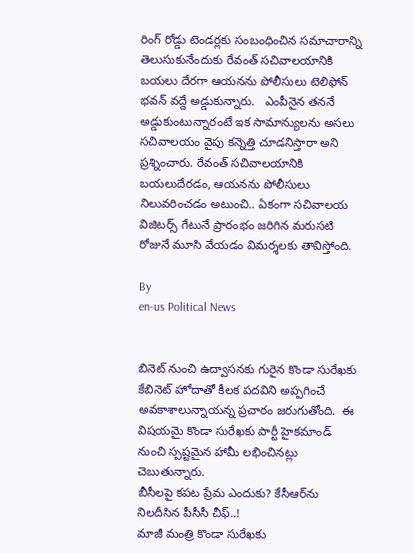రింగ్ రోడ్డు టెండర్లకు సంబంధించిన సమాచారాన్ని తెలుసుకునేందుకు రేవంత్ సచివాలయానికి బయలు దేరగా ఆయనను పోలీసులు టెలిఫోన్ భవన్ వద్దే అడ్డుకున్నారు.   ఎంపీనైన తననే అడ్డుకుంటున్నారంటే ఇక సామాన్యులను అసలు సచివాలయం వైపు కన్నెత్తి చూడనిస్తారా అని ప్రశ్నించారు. రేవంత్ సచివాలయానికి బయలుదేరడం, ఆయనను పోలీసులు నిలువరించడం అటుంచి.. ఏకంగా సచివాలయ విజిటర్స్ గేటునే ప్రారంభం జరిగిన మరుసటి రోజునే మూసి వేయడం విమర్శలకు తావిస్తోంది.

By
en-us Political News


బినెట్ నుంచి ఉద్వాసనకు గురైన కొండా సురేఖకు కేబినెట్ హోదాతో కీలక పదవిని అప్పగించే అవకాశాలున్నాయన్న ప్రచారం జరుగుతోంది.  ఈ విషయమై కొండా సురేఖకు పార్టీ హైకమాండ్ నుంచి స్పష్టమైన హామీ లభించినట్లు చెబుతున్నారు.
బీసీలపై కపట ప్రేమ ఎందుకు? కేసీఆర్‌ను నిలదీసిన పీసీసీ చీఫ్..!
మాజీ మంత్రి కొండా సురేఖకు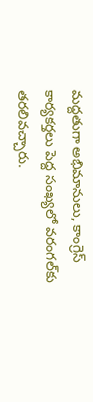మద్దతుగా అభిమానులు, కాంగ్రెస్ కార్యకర్తలు పెద్ద సంఖ్యలో వరంగల్‌కు తరలివచ్చారు.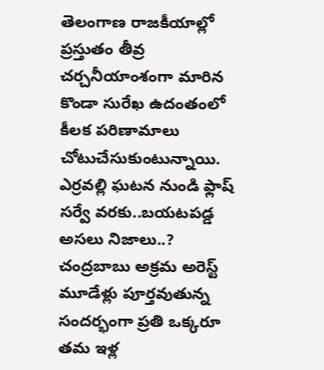తెలంగాణ రాజకీయాల్లో ప్రస్తుతం తీవ్ర చర్చనీయాంశంగా మారిన కొండా సురేఖ ఉదంతంలో కీలక పరిణామాలు చోటుచేసుకుంటున్నాయి.
ఎర్రవల్లి ఘటన నుండి ఫ్లాష్ సర్వే వరకు..బయటపడ్డ అసలు నిజాలు..?
చంద్రబాబు అక్రమ అరెస్ట్ మూడేళ్లు పూర్తవుతున్న సందర్భంగా ప్రతి ఒక్కరూ తమ ఇళ్ల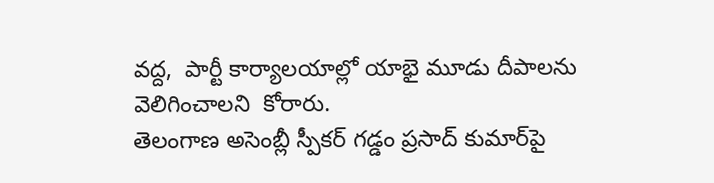వద్ద,  పార్టీ కార్యాలయాల్లో యాభై మూడు దీపాలను వెలిగించాలని  కోరారు.
తెలంగాణ అసెంబ్లీ స్పీకర్ గడ్డం ప్రసాద్ కుమార్‌పై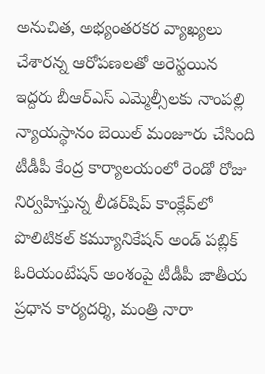అనుచిత, అభ్యంతరకర వ్యాఖ్యలు చేశారన్న ఆరోపణలతో అరెస్టయిన ఇద్దరు బీఆర్ఎస్ ఎమ్మెల్సీలకు నాంపల్లి న్యాయస్థానం బెయిల్ మంజూరు చేసింది
టీడీపీ కేంద్ర కార్యాలయంలో రెండో రోజు నిర్వహిస్తున్న లీడర్‌షిప్ కాంక్లేవ్‌లో పొలిటికల్ కమ్యూనికేషన్ అండ్ పబ్లిక్ ఓరియంటేషన్ అంశంపై టీడీపీ జాతీయ ప్రధాన కార్యదర్శి, మంత్రి నారా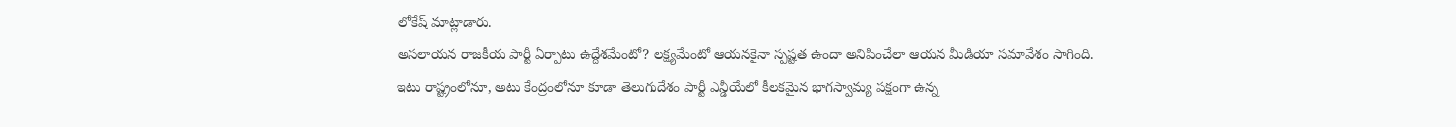లోకేష్ మాట్లాడారు.
అసలాయన రాజకీయ పార్టీ ఏర్పాటు ఉద్దేశమేంటో? లక్ష్యమేంటో ఆయనకైనా స్పష్టత ఉందా అనిపించేలా ఆయన మీడియా సమావేశం సాగింది.
ఇటు రాష్ట్రంలోనూ, అటు కేంద్రంలోనూ కూడా తెలుగుదేశం పార్టీ ఎన్డీయేలో కీలకమైన భాగస్వామ్య పక్షంగా ఉన్న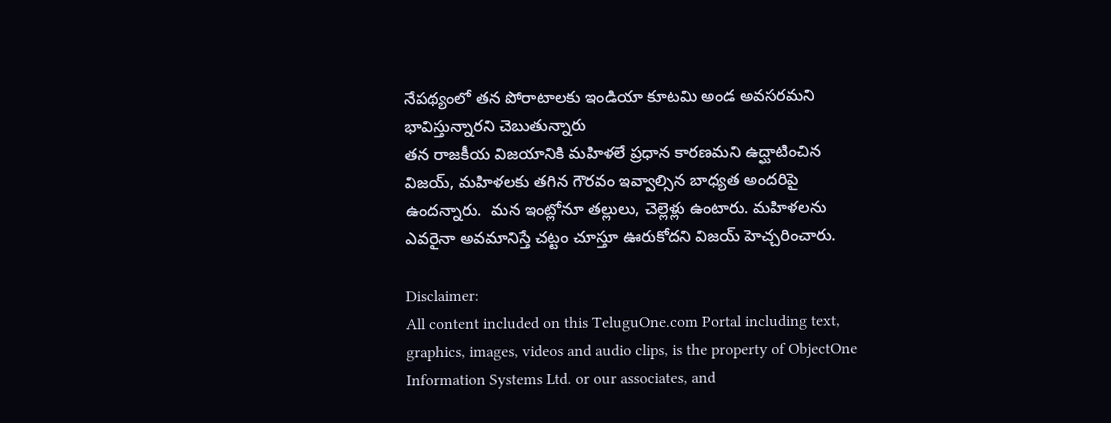నేపథ్యంలో తన పోరాటాలకు ఇండియా కూటమి అండ అవసరమని భావిస్తున్నారని చెబుతున్నారు
తన రాజకీయ విజయానికి మహిళలే ప్రధాన కారణమని ఉద్ఘాటించిన  విజయ్, మహిళలకు తగిన గౌరవం ఇవ్వాల్సిన బాధ్యత అందరిపై ఉందన్నారు.  మన ఇంట్లోనూ తల్లులు, చెల్లెళ్లు ఉంటారు. మహిళలను ఎవరైనా అవమానిస్తే చట్టం చూస్తూ ఊరుకోదని విజయ్ హెచ్చరించారు.

Disclaimer:
All content included on this TeluguOne.com Portal including text, graphics, images, videos and audio clips, is the property of ObjectOne Information Systems Ltd. or our associates, and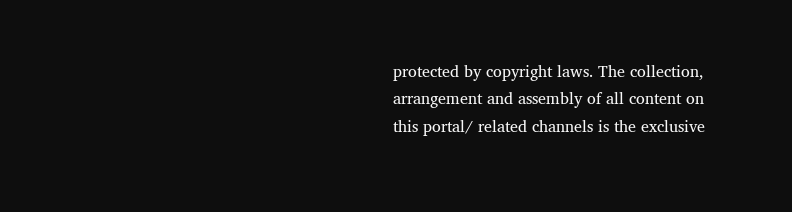protected by copyright laws. The collection, arrangement and assembly of all content on this portal/ related channels is the exclusive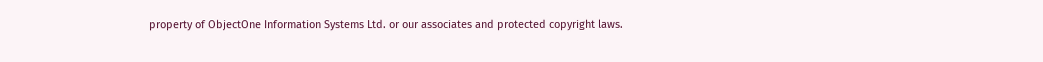property of ObjectOne Information Systems Ltd. or our associates and protected copyright laws.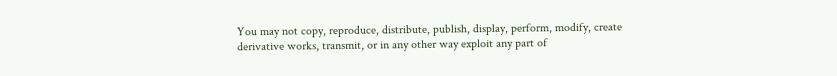You may not copy, reproduce, distribute, publish, display, perform, modify, create derivative works, transmit, or in any other way exploit any part of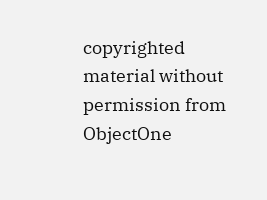copyrighted material without permission from ObjectOne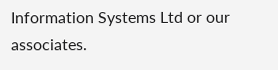Information Systems Ltd or our associates.